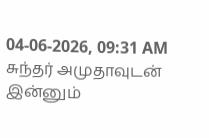04-06-2026, 09:31 AM
சுந்தர் அமுதாவுடன் இன்னும்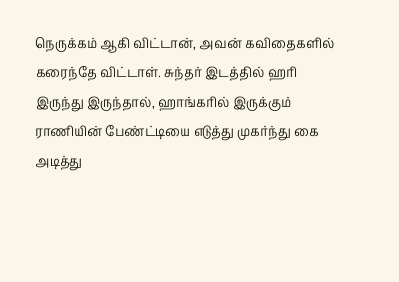நெருக்கம் ஆகி விட்டான், அவன் கவிதைகளில் கரைந்தே விட்டாள். சுந்தர் இடத்தில் ஹரி இருந்து இருந்தால், ஹாங்கரில் இருக்கும் ராணியின் பேண்ட்டியை எடுத்து முகர்ந்து கை அடித்து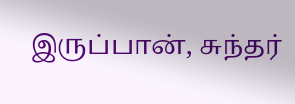இருப்பான், சுந்தர்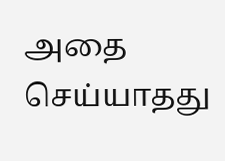அதை செய்யாதது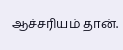ஆச்சரியம் தான்.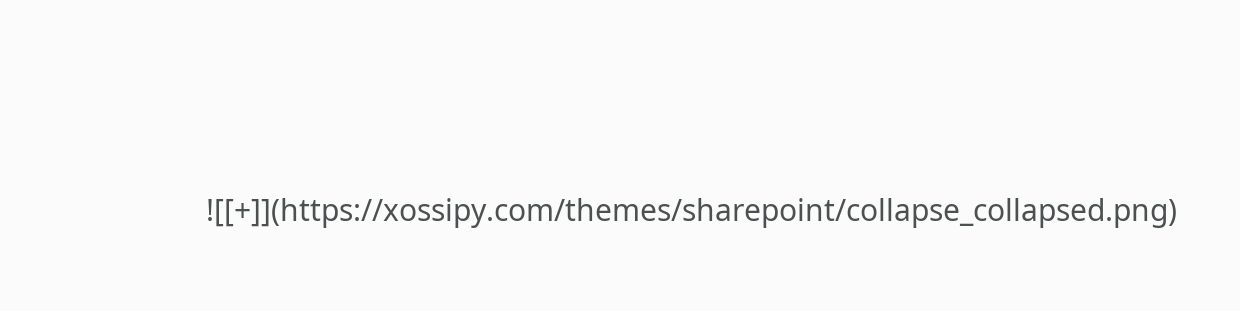![[+]](https://xossipy.com/themes/sharepoint/collapse_collapsed.png)